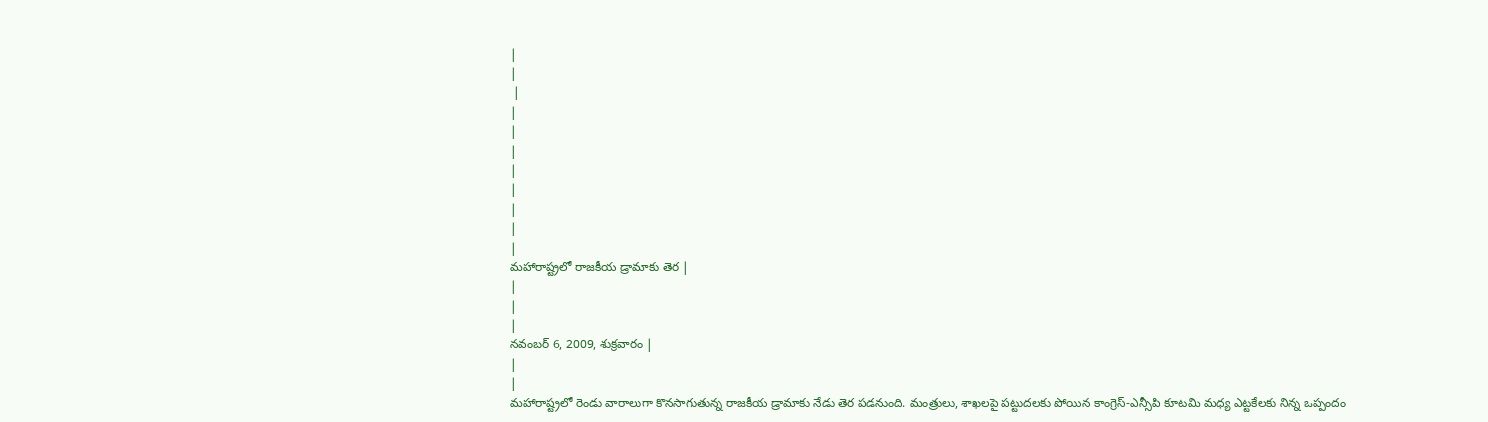|
|
 |
|
|
|
|
|
|
|
|
మహారాష్ట్రలో రాజకీయ డ్రామాకు తెర |
|
|
|
నవంబర్ 6, 2009, శుక్రవారం |
|
|
మహారాష్ట్రలో రెండు వారాలుగా కొనసాగుతున్న రాజకీయ డ్రామాకు నేడు తెర పడనుంది. మంత్రులు, శాఖలపై పట్టుదలకు పోయిన కాంగ్రెస్-ఎన్సీపి కూటమి మధ్య ఎట్టకేలకు నిన్న ఒప్పందం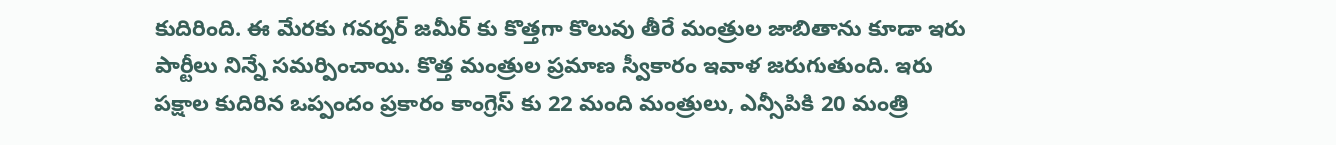కుదిరింది. ఈ మేరకు గవర్నర్ జమీర్ కు కొత్తగా కొలువు తీరే మంత్రుల జాబితాను కూడా ఇరు పార్టీలు నిన్నే సమర్పించాయి. కొత్త మంత్రుల ప్రమాణ స్వీకారం ఇవాళ జరుగుతుంది. ఇరు పక్షాల కుదిరిన ఒప్పందం ప్రకారం కాంగ్రెస్ కు 22 మంది మంత్రులు, ఎన్సీపికి 20 మంత్రి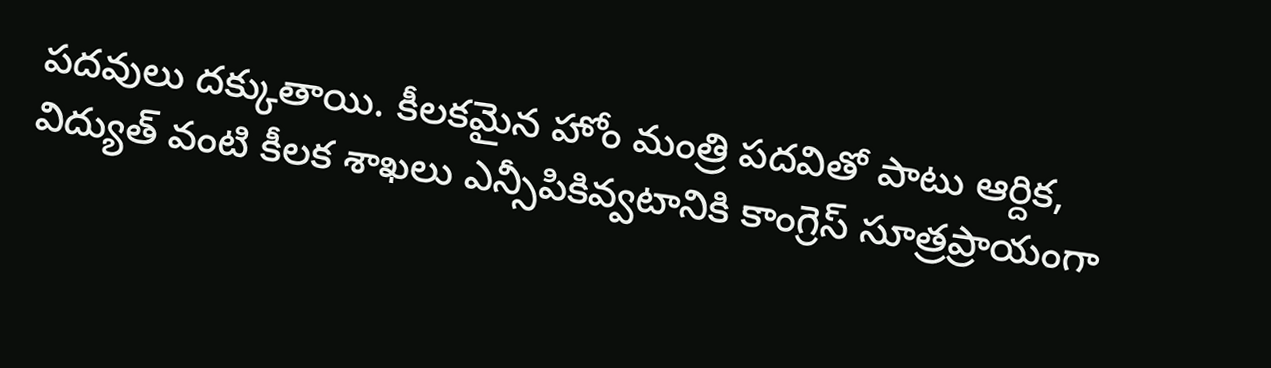పదవులు దక్కుతాయి. కీలకమైన హోం మంత్రి పదవితో పాటు ఆర్దిక, విద్యుత్ వంటి కీలక శాఖలు ఎన్సీపికివ్వటానికి కాంగ్రెస్ సూత్రప్రాయంగా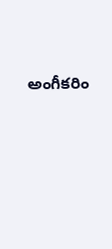అంగీకరిం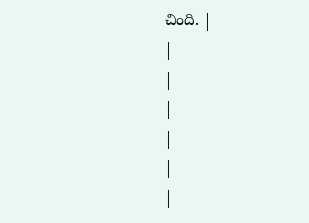చింది. |
|
|
|
|
|
|